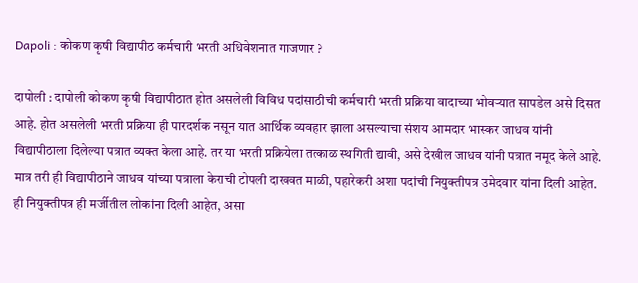Dapoli : कोकण कृषी विद्यापीठ कर्मचारी भरती अधिवेशनात गाजणार ?

दापोली : दापोली कोकण कृषी विद्यापीठात होत असलेली विविध पदांसाठीची कर्मचारी भरती प्रक्रिया वादाच्या भोवऱ्यात सापडेल असे दिसत आहे. होत असलेली भरती प्रक्रिया ही पारदर्शक नसून यात आर्थिक व्यवहार झाला असल्याचा संशय आमदार भास्कर जाधव यांनी विद्यापीठाला दिलेल्या पत्रात व्यक्त केला आहे. तर या भरती प्रक्रियेला तत्काळ स्थगिती द्यावी, असे देखील जाधव यांनी पत्रात नमूद केले आहे. मात्र तरी ही विद्यापीठाने जाधव यांच्या पत्राला केराची टोपली दाखवत माळी, पहारेकरी अशा पदांची नियुक्तीपत्र उमेदवार यांना दिली आहेत. ही नियुक्तीपत्र ही मर्जीतील लोकांना दिली आहेत, असा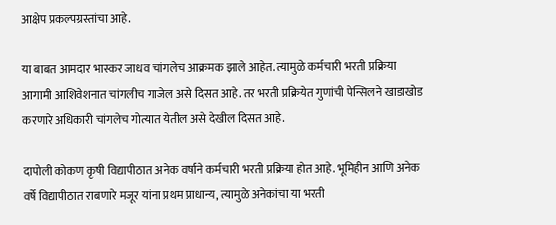आक्षेप प्रकल्पग्रस्तांचा आहे.

या बाबत आमदार भास्कर जाधव चांगलेच आक्रमक झाले आहेत. त्यामुळे कर्मचारी भरती प्रक्रिया आगामी आशिवेशनात चांगलीच गाजेल असे दिसत आहे. तर भरती प्रक्रियेत गुणांची पेन्सिलने खाडाखोड करणारे अधिकारी चांगलेच गोत्यात येतील असे देखील दिसत आहे.

दापोली कोकण कृषी विद्यापीठात अनेक वर्षाने कर्मचारी भरती प्रक्रिया होत आहे. भूमिहीन आणि अनेक वर्षे विद्यापीठात राबणारे मजूर यांना प्रथम प्राधान्य, त्यामुळे अनेकांचा या भरती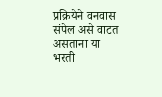प्रक्रियेने वनवास संपेल असे वाटत असताना या भरती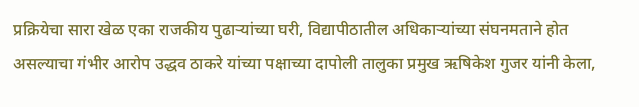प्रक्रियेचा सारा खेळ एका राजकीय पुढाऱ्यांच्या घरी, विद्यापीठातील अधिकाऱ्यांच्या संघनमताने होत असल्याचा गंभीर आरोप उद्धव ठाकरे यांच्या पक्षाच्या दापोली तालुका प्रमुख ऋषिकेश गुजर यांनी केला,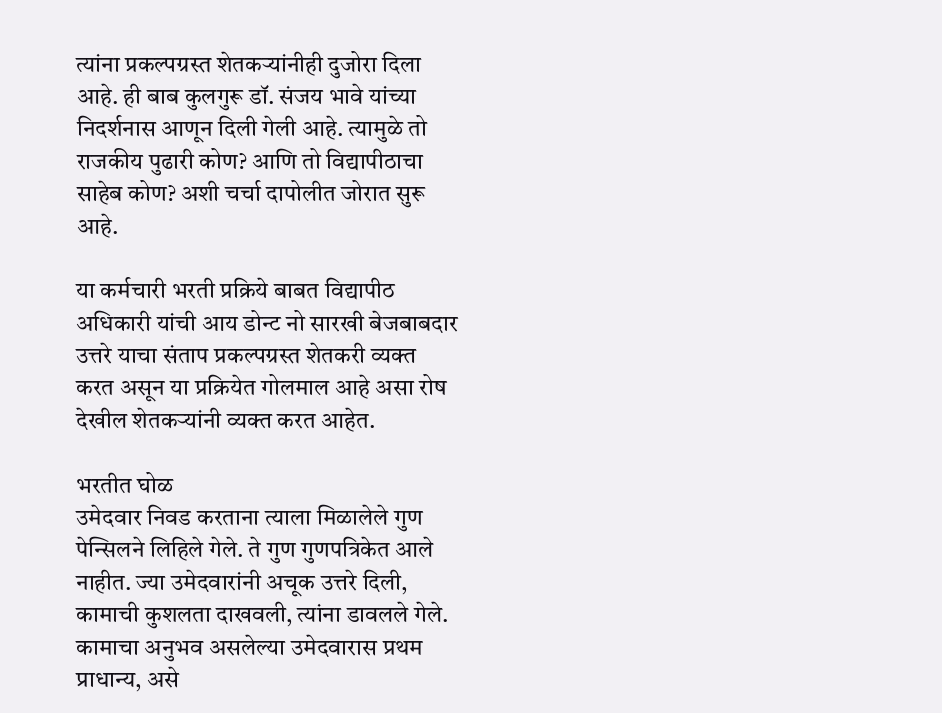त्यांना प्रकल्पग्रस्त शेतकऱ्यांनीही दुजोरा दिला आहे. ही बाब कुलगुरू डॉ. संजय भावे यांच्या निदर्शनास आणून दिली गेली आहे. त्यामुळे तो राजकीय पुढारी कोण? आणि तो विद्यापीठाचा साहेब कोण? अशी चर्चा दापोलीत जोरात सुरू आहे.

या कर्मचारी भरती प्रक्रिये बाबत विद्यापीठ अधिकारी यांची आय डोन्ट नो सारखी बेजबाबदार उत्तरे याचा संताप प्रकल्पग्रस्त शेतकरी व्यक्त करत असून या प्रक्रियेत गोलमाल आहे असा रोष देखील शेतकऱ्यांनी व्यक्त करत आहेत.

भरतीत घोळ
उमेदवार निवड करताना त्याला मिळालेले गुण पेन्सिलने लिहिले गेले. ते गुण गुणपत्रिकेत आले नाहीत. ज्या उमेदवारांनी अचूक उत्तरे दिली, कामाची कुशलता दाखवली, त्यांना डावलले गेले. कामाचा अनुभव असलेल्या उमेदवारास प्रथम प्राधान्य, असे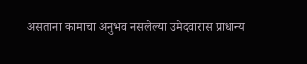असताना कामाचा अनुभव नसलेल्या उमेदवारास प्राधान्य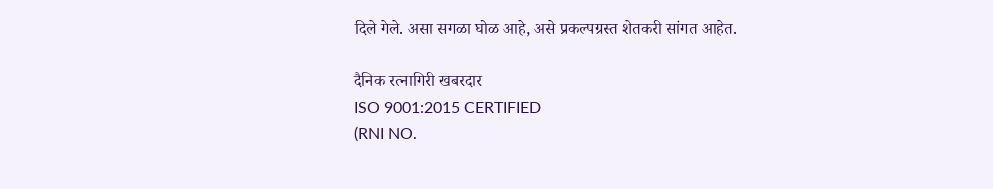दिले गेले. असा सगळा घोळ आहे, असे प्रकल्पग्रस्त शेतकरी सांगत आहेत.

दैनिक रत्नागिरी खबरदार
ISO 9001:2015 CERTIFIED
(RNI NO.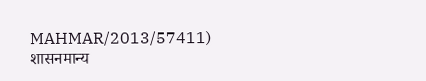MAHMAR/2013/57411)
शासनमान्य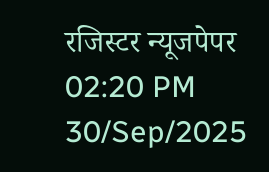रजिस्टर न्यूजपेपर
02:20 PM 30/Sep/2025